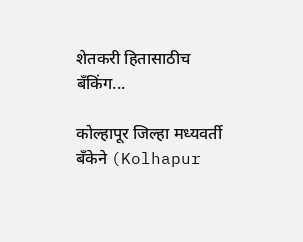शेतकरी हितासाठीच बॅंकिंग...

कोल्हापूर जिल्हा मध्यवर्ती बँकेने (Kolhapur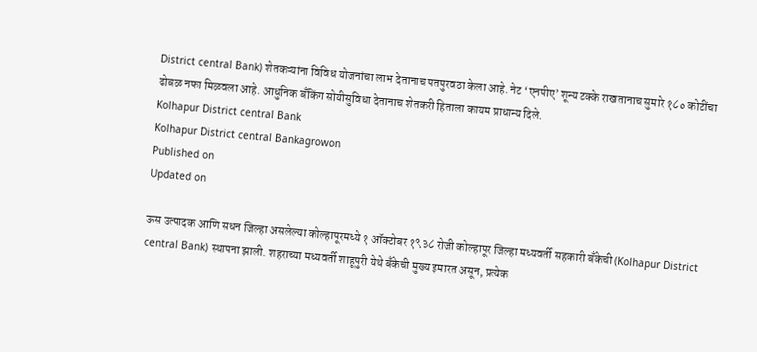District central Bank) शेतकऱ्यांना विविध योजनांचा लाभ देतानाच पतपुरवठा केला आहे. नेट ‘एनपीए’ शून्य टक्के राखतानाच सुमारे १८० कोटींचा ढोबळ नफा मिळवला आहे. आधुनिक बॅंकिंग सोयीसुविधा देतानाच शेतकरी हिताला कायम प्राधान्य दिले.
Kolhapur District central Bank
Kolhapur District central Bankagrowon
Published on
Updated on

ऊस उत्पादक आणि सधन जिल्हा असलेल्या कोल्हापूरमध्ये १ ऑक्टोबर १९३८ रोजी कोल्हापूर जिल्हा मध्यवर्ती सहकारी बँकेची (Kolhapur District central Bank) स्थापना झाली. शहराच्या मध्यवर्ती शाहूपुरी येथे बँकेची मुख्य इमारत असून, प्रत्येक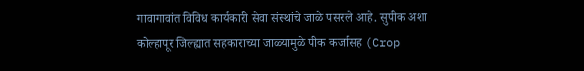गावागावांत विविध कार्यकारी सेवा संस्थांचे जाळे पसरले आहे. सुपीक अशा कोल्हापूर जिल्ह्यात सहकाराच्या जाळ्यामुळे पीक कर्जासह (Crop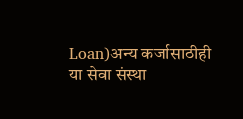Loan)अन्य कर्जासाठीही या सेवा संस्था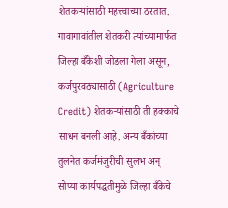शेतकऱ्यांसाठी महत्त्वाच्या ठरतात. गावागावांतील शेतकरी त्यांच्यामार्फत जिल्हा बँकेशी जोडला गेला असून, कर्जपुरवठ्यासाठी (Agriculture Credit) शेतकऱ्यांसाठी ती हक्काचे साधन बनली आहे. अन्य बँकांच्या तुलनेत कर्जमंजुरीची सुलभ अन् सोप्या कार्यपद्धतीमुळे जिल्हा बँकेचे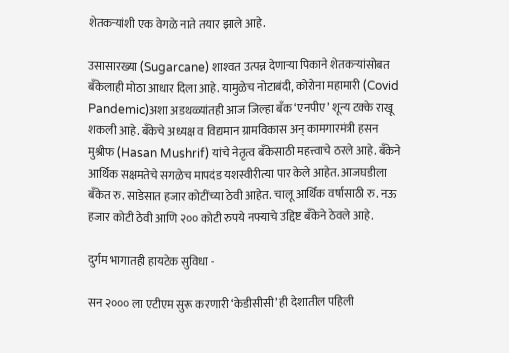शेतकऱ्यांशी एक वेगळे नाते तयार झाले आहे.

उसासारख्या (Sugarcane) शाश्‍वत उत्पन्न देणाऱ्या पिकाने शेतकऱ्यांसोबत बँकेलाही मोठा आधार दिला आहे. यामुळेच नोटाबंदी, कोरोना महामारी (Covid Pandemic)अशा अडथळ्यांतही आज जिल्हा बँक ‘एनपीए’ शून्य टक्के राखू शकली आहे. बँकेचे अध्यक्ष व विद्यमान ग्रामविकास अन् कामगारमंत्री हसन मुश्रीफ (Hasan Mushrif) यांचे नेतृत्व बँकेसाठी महत्त्वाचे ठरले आहे. बँकेने आर्थिक सक्षमतेचे सगळेच मापदंड यशस्वीरीत्या पार केले आहेत. आजघडीला बँकेत रु. साडेसात हजार कोटींच्या ठेवी आहेत. चालू आर्थिक वर्षासाठी रु. नऊ हजार कोटी ठेवी आणि २०० कोटी रुपये नफ्याचे उद्दिष्ट बँकेने ठेवले आहे.

दुर्गम भागातही हायटेक सुविधा -

सन २००० ला एटीएम सुरू करणारी ‘केडीसीसी’ ही देशातील पहिली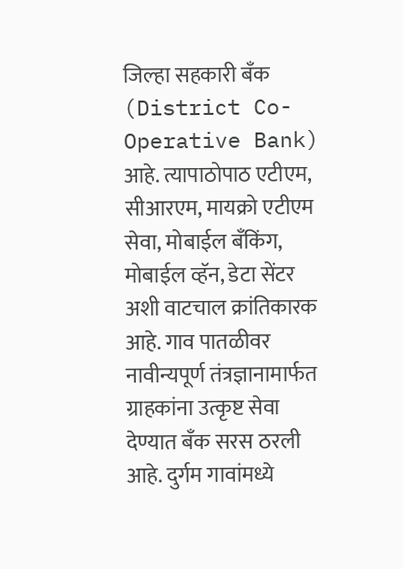जिल्हा सहकारी बँक (District Co-Operative Bank) आहे. त्यापाठोपाठ एटीएम, सीआरएम, मायक्रो एटीएम सेवा, मोबाईल बँकिंग, मोबाईल व्हॅन, डेटा सेंटर अशी वाटचाल क्रांतिकारक आहे. गाव पातळीवर नावीन्यपूर्ण तंत्रज्ञानामार्फत ग्राहकांना उत्कृष्ट सेवा देण्यात बँक सरस ठरली आहे. दुर्गम गावांमध्ये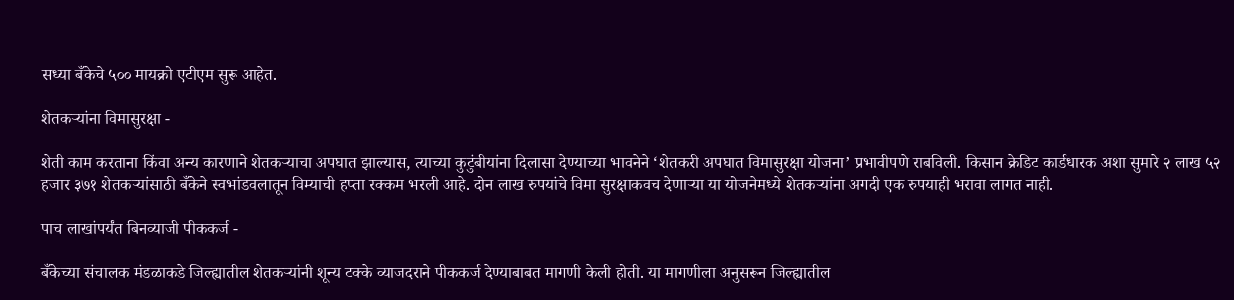सध्या बँकेचे ५०० मायक्रो एटीएम सुरू आहेत.

शेतकऱ्यांना विमासुरक्षा -

शेती काम करताना किंवा अन्य कारणाने शेतकऱ्याचा अपघात झाल्यास, त्याच्या कुटुंबीयांना दिलासा देण्याच्या भावनेने ‘शेतकरी अपघात विमासुरक्षा योजना’ प्रभावीपणे राबविली. किसान क्रेडिट कार्डधारक अशा सुमारे २ लाख ५२ हजार ३७१ शेतकऱ्यांसाठी बँकेने स्वभांडवलातून विम्याची हप्ता रक्कम भरली आहे. दोन लाख रुपयांचे विमा सुरक्षाकवच देणाऱ्या या योजनेमध्ये शेतकऱ्यांना अगदी एक रुपयाही भरावा लागत नाही.

पाच लाखांपर्यंत बिनव्याजी पीककर्ज -

बँकेच्या संचालक मंडळाकडे जिल्ह्यातील शेतकऱ्यांनी शून्य टक्के व्याजदराने पीककर्ज देण्याबाबत मागणी केली होती. या मागणीला अनुसरून जिल्ह्यातील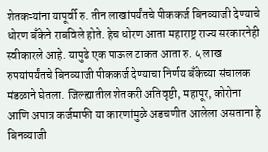शेतकऱ्यांना यापूर्वी रु. तीन लाखांपर्यंतचे पीककर्ज बिनव्याजी देण्याचे धोरण बँकेने राबविले होते. हेच धोरण आता महाराष्ट्र राज्य सरकारनेही स्वीकारले आहे. यापुढे एक पाऊल टाकत आता रु. ५ लाख रुपयांपर्यंतचे बिनव्याजी पीककर्ज देण्याचा निर्णय बँकेच्या संचालक मंडळाने घेतला. जिल्ह्यातील शेतकरी अतिवृष्टी, महापूर, कोरोना आणि अपात्र कर्जमाफी या कारणांमुळे अडचणीत आलेला असताना हे बिनव्याजी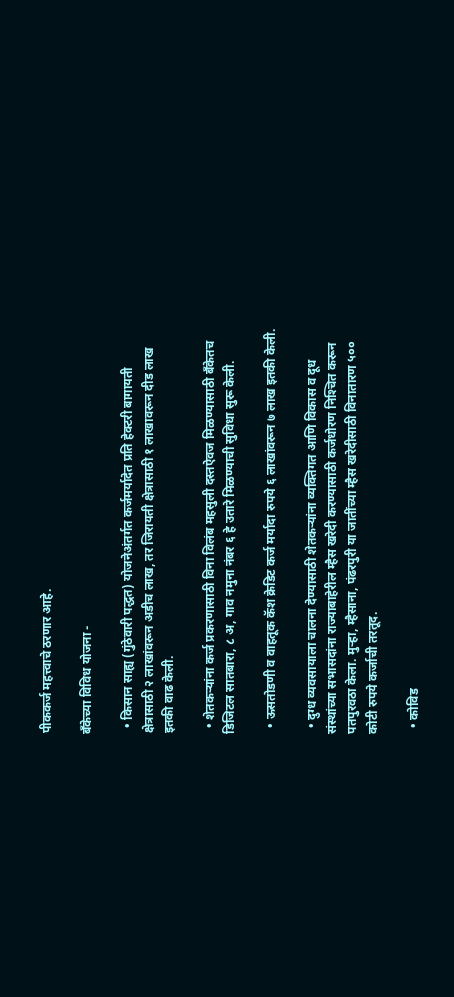पीककर्ज महत्त्वाचे ठरणार आहे.

बँकेच्या विविध योजना -

  • किसान साह्य (गुंठेवारी पद्धत) योजनेअंतर्गत कर्जमर्यादेत प्रति हेक्‍टरी बागायती क्षेत्रासाठी २ लाखांवरून अडीच लाख, तर जिरायती क्षेत्रासाठी १ लाखावरून दीड लाख इतकी वाढ केली.

  • शेतकऱ्यांना कर्ज प्रकरणासाठी विना विलंब महसुली दस्तऐवज मिळण्यासाठी बँकेतच डिजिटल सातबारा, ८ अ, गाव नमुना नंबर ६ हे उतारे मिळण्याची सुविधा सुरू केली.

  • ऊसतोडणी व वाहतूक कॅश क्रेडिट कर्ज मर्यादा रुपये ६ लाखांवरून ७ लाख इतकी केली.

  • दुग्ध व्यवसायाला चालना देण्यासाठी शेतकऱ्यांना व्यक्तिगत आणि विकास व दूध संस्थांच्या सभासदांना राज्याबाहेरील म्हैस खरेदी करण्यासाठी कर्जधोरण निश्‍चित करून पतपुरवठा केला. मुऱ्हा, म्हैसाना, पंढरपुरी या जातींच्या म्हैस खरेदीसाठी विनातारण ५०० कोटी रुपये कर्जाची तरतूद.

  • कोविड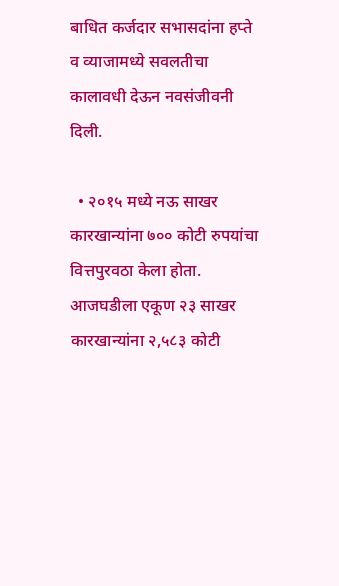बाधित कर्जदार सभासदांना हप्ते व व्याजामध्ये सवलतीचा कालावधी देऊन नवसंजीवनी दिली.

  • २०१५ मध्ये नऊ साखर कारखान्यांना ७०० कोटी रुपयांचा वित्तपुरवठा केला होता. आजघडीला एकूण २३ साखर कारखान्यांना २,५८३ कोटी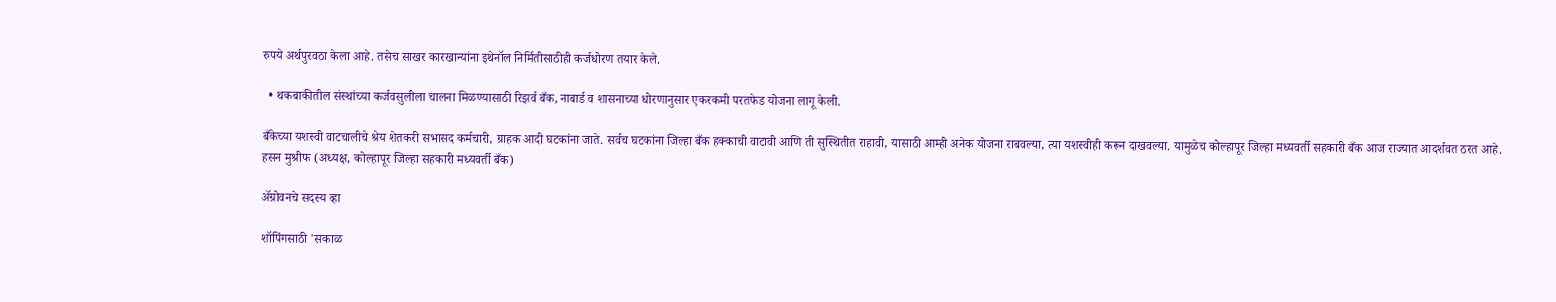रुपये अर्थपुरवठा केला आहे. तसेच साखर कारखान्यांना इथेनॉल निर्मितीसाठीही कर्जधोरण तयार केले.

  • थकबाकीतील संस्थांच्या कर्जवसुलीला चालना मिळण्यासाठी रिझर्व बँक, नाबार्ड व शासनाच्या धोरणानुसार एकरकमी परतफेड योजना लागू केली.

बँकेच्या यशस्वी वाटचालीचे श्रेय शेतकरी सभासद कर्मचारी, ग्राहक आदी घटकांना जाते. सर्वच घटकांना जिल्हा बँक हक्काची वाटावी आणि ती सुस्थितीत राहावी, यासाठी आम्ही अनेक योजना राबवल्या, त्या यशस्वीही करून दाखवल्या. यामुळेच कोल्हापूर जिल्हा मध्यवर्ती सहकारी बँक आज राज्यात आदर्शवत ठरत आहे.
हसन मुश्रीफ (अध्यक्ष, कोल्हापूर जिल्हा सहकारी मध्यवर्ती बँक)

ॲग्रोवनचे सदस्य व्हा

शॉपिंगसाठी 'सकाळ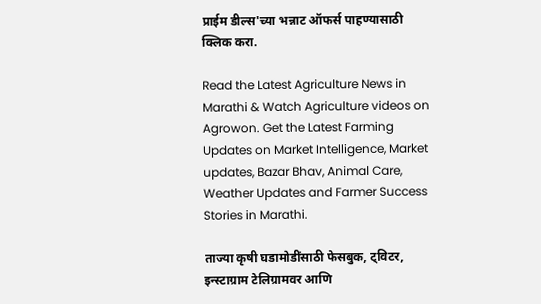प्राईम डील्स'च्या भन्नाट ऑफर्स पाहण्यासाठी क्लिक करा.

Read the Latest Agriculture News in Marathi & Watch Agriculture videos on Agrowon. Get the Latest Farming Updates on Market Intelligence, Market updates, Bazar Bhav, Animal Care, Weather Updates and Farmer Success Stories in Marathi.

ताज्या कृषी घडामोडींसाठी फेसबुक, ट्विटर, इन्स्टाग्राम टेलिग्रामवर आणि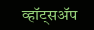व्हॉट्सॲप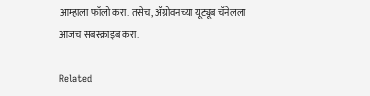आम्हाला फॉलो करा. तसेच, ॲग्रोवनच्या यूट्यूब चॅनेलला आजच सबस्क्राइब करा.

Related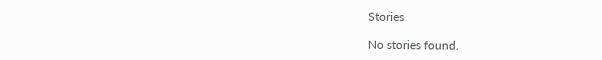Stories

No stories found.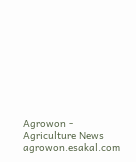Agrowon - Agriculture News
agrowon.esakal.com